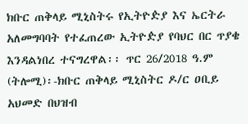ክቡር ጠቅላይ ሚኒስትሩ የኢትዮዽያ እና ኤርትራ አለመግባባት የተፈጠረው ኢትዮዽያ የባህር በር ጥያቄ እንዳልነበረ ተናግረዋል፡፡ ጥር 26/2018 ዓ.ም (ትሎሚ)፡-ክቡር ጠቅላይ ሚኒስትር ዶ/ር ዐቢይ አህመድ በህዝብ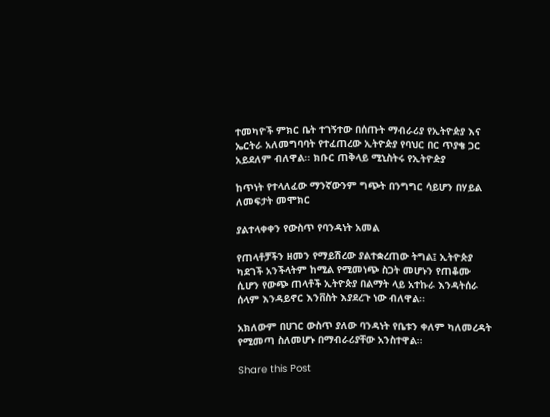ተመካዮች ምክር ቤት ተገኝተው በሰጡት ማብራሪያ የኢትዮዽያ እና ኤርትራ አለመግባባት የተፈጠረው ኢትዮዽያ የባህር በር ጥያቄ ጋር አይደለም ብለዋል፡፡ ክቡር ጠቅላይ ሚኒስትሩ የኢትዮዽያ

ከጥነት የተላለፈው ማንኛውንም ግጭት በንግግር ሳይሆን በሃይል ለመፍታት መሞክር

ያልተላቀቀን የውስጥ የባንዳነት አመል

የጠላቶቻችን ዘመን የማይሽረው ያልተቋረጠው ትግል፤ ኢትዮጵያ ካደገች አንችላትም ከሚል የሚመነጭ ስጋት መሆኑን የጠቆሙ ሲሆን የውጭ ጠላቶች ኢትዮጵያ በልማት ላይ አተኩራ እንዳትሰራ ሰላም እንዳይኖር እንቨስት እያደረጉ ነው ብለዋል፡፡

አክለውም በሀገር ውስጥ ያለው ባንዳነት የቤቱን ቀለም ካለመረዳት የሚመጣ ስለመሆኑ በማብራሪያቸው አንስተዋል፡፡

Share this Post